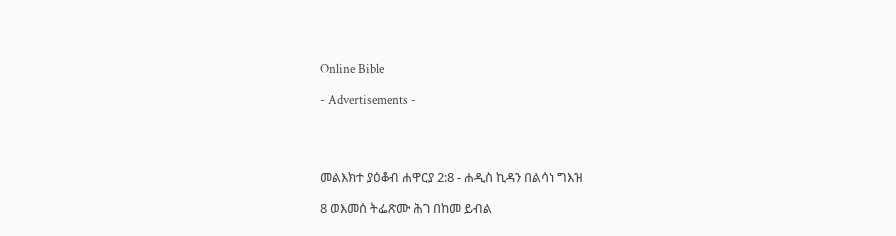Online Bible

- Advertisements -




መልእክተ ያዕቆብ ሐዋርያ 2:8 - ሐዲስ ኪዳን በልሳነ ግእዝ

8 ወእመሰ ትፌጽሙ ሕገ በከመ ይብል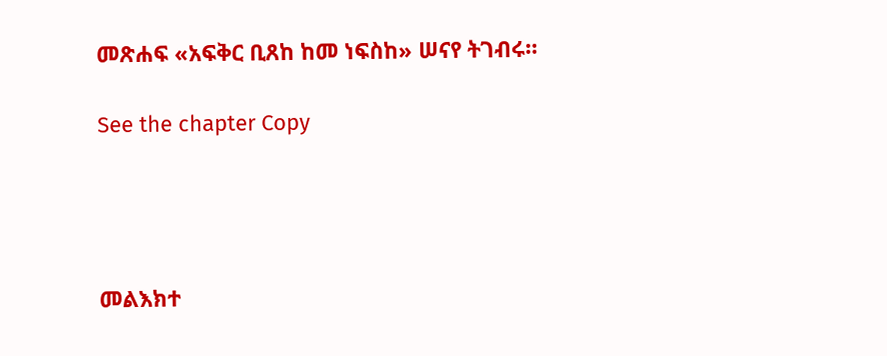መጽሐፍ «አፍቅር ቢጸከ ከመ ነፍስከ» ሠናየ ትገብሩ።

See the chapter Copy




መልእክተ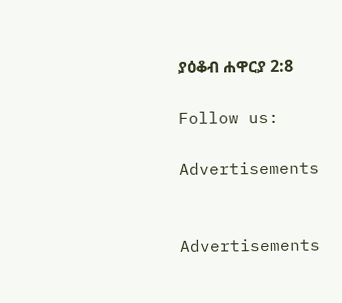ያዕቆብ ሐዋርያ 2:8

Follow us:

Advertisements


Advertisements